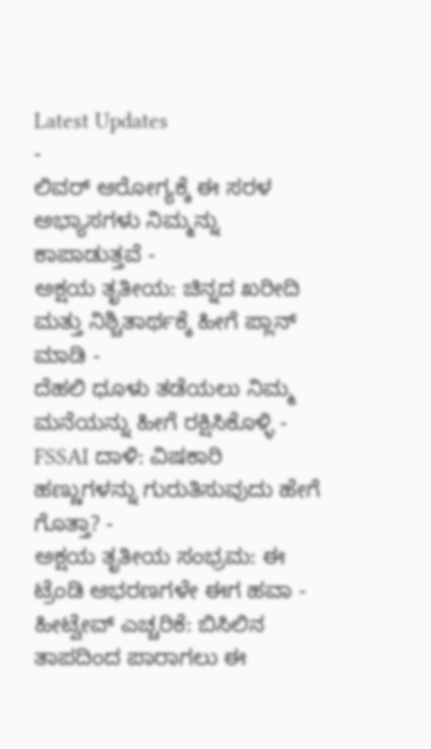Latest Updates
-
ಲಿವರ್ ಆರೋಗ್ಯಕ್ಕೆ ಈ ಸರಳ ಅಭ್ಯಾಸಗಳು ನಿಮ್ಮನ್ನು ಕಾಪಾಡುತ್ತವೆ -
ಅಕ್ಷಯ ತೃತೀಯ: ಚಿನ್ನದ ಖರೀದಿ ಮತ್ತು ನಿಶ್ಚಿತಾರ್ಥಕ್ಕೆ ಹೀಗೆ ಪ್ಲಾನ್ ಮಾಡಿ -
ದೆಹಲಿ ಧೂಳು ತಡೆಯಲು ನಿಮ್ಮ ಮನೆಯನ್ನು ಹೀಗೆ ರಕ್ಷಿಸಿಕೊಳ್ಳಿ -
FSSAI ದಾಳಿ: ವಿಷಕಾರಿ ಹಣ್ಣುಗಳನ್ನು ಗುರುತಿಸುವುದು ಹೇಗೆ ಗೊತ್ತಾ? -
ಅಕ್ಷಯ ತೃತೀಯ ಸಂಭ್ರಮ: ಈ ಟ್ರೆಂಡಿ ಆಭರಣಗಳೇ ಈಗ ಹವಾ -
ಹೀಟ್ವೇವ್ ಎಚ್ಚರಿಕೆ: ಬಿಸಿಲಿನ ತಾಪದಿಂದ ಪಾರಾಗಲು ಈ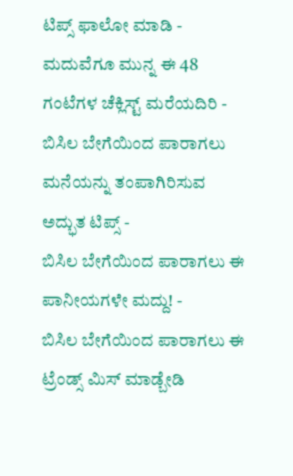ಟಿಪ್ಸ್ ಫಾಲೋ ಮಾಡಿ -
ಮದುವೆಗೂ ಮುನ್ನ ಈ 48 ಗಂಟೆಗಳ ಚೆಕ್ಲಿಸ್ಟ್ ಮರೆಯದಿರಿ -
ಬಿಸಿಲ ಬೇಗೆಯಿಂದ ಪಾರಾಗಲು ಮನೆಯನ್ನು ತಂಪಾಗಿರಿಸುವ ಅದ್ಭುತ ಟಿಪ್ಸ್ -
ಬಿಸಿಲ ಬೇಗೆಯಿಂದ ಪಾರಾಗಲು ಈ ಪಾನೀಯಗಳೇ ಮದ್ದು! -
ಬಿಸಿಲ ಬೇಗೆಯಿಂದ ಪಾರಾಗಲು ಈ ಟ್ರೆಂಡ್ಸ್ ಮಿಸ್ ಮಾಡ್ಬೇಡಿ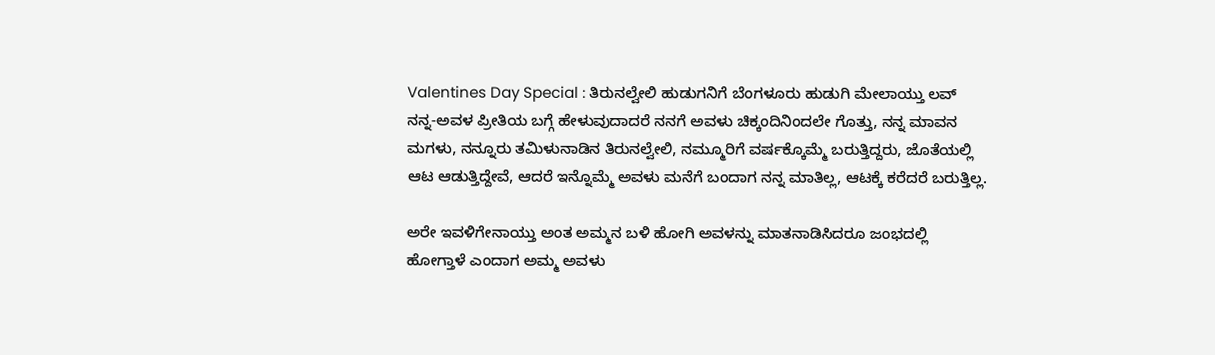Valentines Day Special : ತಿರುನಲ್ವೇಲಿ ಹುಡುಗನಿಗೆ ಬೆಂಗಳೂರು ಹುಡುಗಿ ಮೇಲಾಯ್ತು ಲವ್
ನನ್ನ-ಅವಳ ಪ್ರೀತಿಯ ಬಗ್ಗೆ ಹೇಳುವುದಾದರೆ ನನಗೆ ಅವಳು ಚಿಕ್ಕಂದಿನಿಂದಲೇ ಗೊತ್ತು, ನನ್ನ ಮಾವನ ಮಗಳು, ನನ್ನೂರು ತಮಿಳುನಾಡಿನ ತಿರುನಲ್ವೇಲಿ, ನಮ್ಮೂರಿಗೆ ವರ್ಷಕ್ಕೊಮ್ಮೆ ಬರುತ್ತಿದ್ದರು, ಜೊತೆಯಲ್ಲಿ ಆಟ ಆಡುತ್ತಿದ್ದೇವೆ, ಆದರೆ ಇನ್ನೊಮ್ಮೆ ಅವಳು ಮನೆಗೆ ಬಂದಾಗ ನನ್ನ ಮಾತಿಲ್ಲ, ಆಟಕ್ಕೆ ಕರೆದರೆ ಬರುತ್ತಿಲ್ಲ.

ಅರೇ ಇವಳಿಗೇನಾಯ್ತು ಅಂತ ಅಮ್ಮನ ಬಳಿ ಹೋಗಿ ಅವಳನ್ನು ಮಾತನಾಡಿಸಿದರೂ ಜಂಭದಲ್ಲಿ ಹೋಗ್ತಾಳೆ ಎಂದಾಗ ಅಮ್ಮ ಅವಳು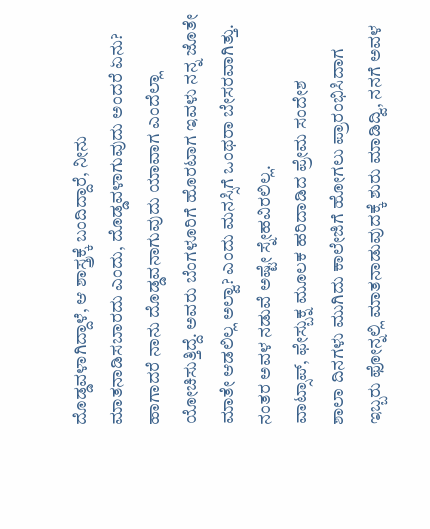ದೊಡ್ಡವಳಾಗಿದ್ದಾಳೆ, ಆ ಶಾಸ್ತ್ರಕ್ಕೆ ಬಂದಿದ್ದಾರೆ, ನೀನು ಮಾತನಾಡಿಸಬಾರದು ಎಂದು, ದೊಡ್ಡವಳಾಗುವುದು ಅಂದರೆ ಏನು? ಹಾಗಾದರೆ ನಾನು ದೊಡ್ಡವನಾಗುವುದು ಯಾವಾಗ ಎಂದೆಲ್ಲಾ ಯೋಚಿಸುತ್ತಿದ್ದೆ. ಅವರು ಬೆಂಗಳೂರಿಗೆ ಹೊರಟಾಗ ಇವಳು ನನ್ನ ಜೊತೇ ಮಾತೇ ಆಡಲಿಲ್ಲ ಅಲ್ವಾ? ಎಂದು ಮನಸ್ಸಿಗೆ ಒಂಥರಾ ಬೇಸರವಾಗಿತ್ತು. ನಂತರ ಅವಳ ನಡುವೆ ಅಷ್ಟೇ ಸ್ನೇಹವಿರಲಿಲ್ಲ.
ವಾಟ್ಸಾಪ್, ಫೇಸ್ಬುಕ್ನ ಮೂಲಕ ಹರಿದಾಡಿದ ಪ್ರೇಮ ಸಂದೇಶ
ಶಾಲಾ ದಿನಗಳು ಮುಗಿದು ಕಾಲೇಜಿಗೆ ಹೋಗಲು ಪ್ರಾರಂಭಿಸಿದಾಗ ಇಬ್ಬರು ಫೋನ್ನಲ್ಲಿ ಮಾತನಾಡುವುದಕ್ಕೆ ಶುರು ಮಾಡಿದ್ವಿ, ನನಗೆ ಅವಳ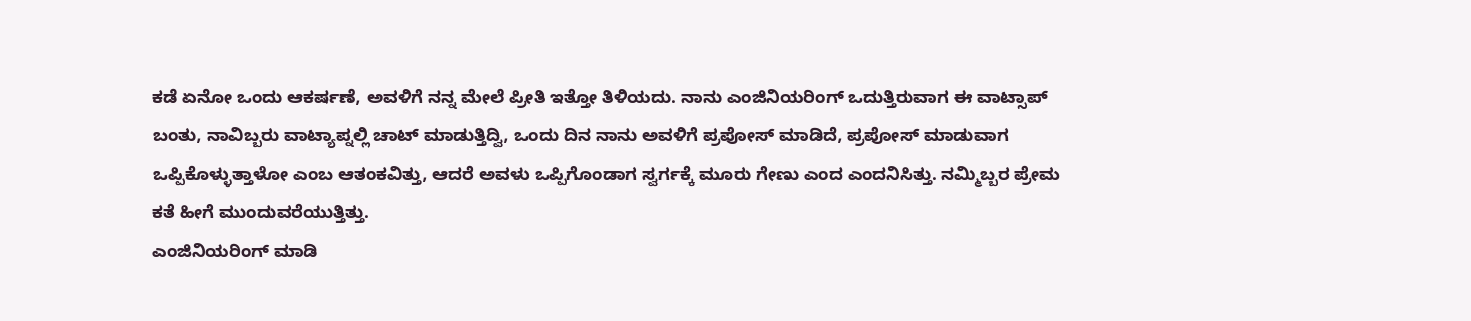ಕಡೆ ಏನೋ ಒಂದು ಆಕರ್ಷಣೆ, ಅವಳಿಗೆ ನನ್ನ ಮೇಲೆ ಪ್ರೀತಿ ಇತ್ತೋ ತಿಳಿಯದು. ನಾನು ಎಂಜಿನಿಯರಿಂಗ್ ಒದುತ್ತಿರುವಾಗ ಈ ವಾಟ್ಸಾಪ್ ಬಂತು, ನಾವಿಬ್ಬರು ವಾಟ್ಯಾಪ್ನಲ್ಲಿ ಚಾಟ್ ಮಾಡುತ್ತಿದ್ವಿ, ಒಂದು ದಿನ ನಾನು ಅವಳಿಗೆ ಪ್ರಪೋಸ್ ಮಾಡಿದೆ, ಪ್ರಪೋಸ್ ಮಾಡುವಾಗ ಒಪ್ಪಿಕೊಳ್ಳುತ್ತಾಳೋ ಎಂಬ ಆತಂಕವಿತ್ತು, ಆದರೆ ಅವಳು ಒಪ್ಪಿಗೊಂಡಾಗ ಸ್ವರ್ಗಕ್ಕೆ ಮೂರು ಗೇಣು ಎಂದ ಎಂದನಿಸಿತ್ತು. ನಮ್ಮಿಬ್ಬರ ಪ್ರೇಮ ಕತೆ ಹೀಗೆ ಮುಂದುವರೆಯುತ್ತಿತ್ತು.
ಎಂಜಿನಿಯರಿಂಗ್ ಮಾಡಿ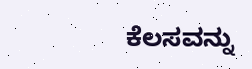ಕೆಲಸವನ್ನು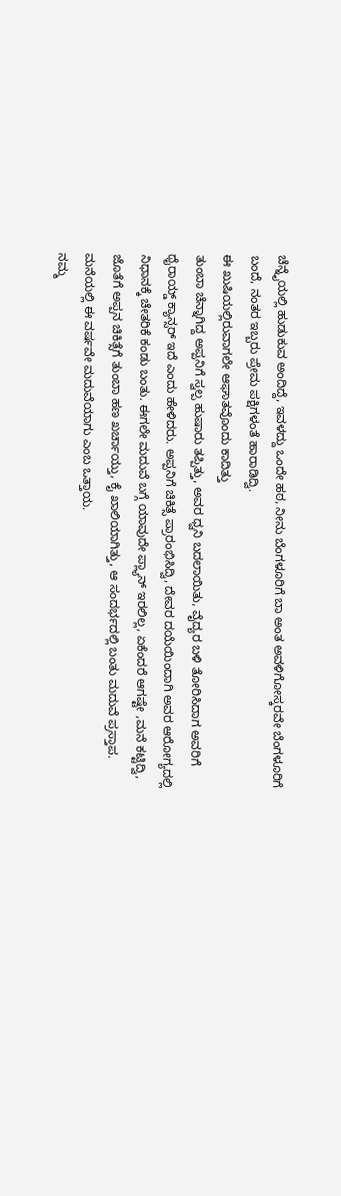ಚೆನ್ನೈಯಲ್ಲಿ ಹುಡುಕುವ ಅಂದಿದ್ದೆ, ಇವಳದ್ದು ಒಂದೇ ಹಠ, ನೀನು ಬೆಂಗಳೂರಿಗೆ ಬಾ ಅಂತ ಅವಳಿಗೋಸ್ಕರವೇ ಬೆಂಗಳೂರಿಗೆ ಬಂದೆ, ನಂತರ ಇಬ್ಬರು ಪ್ರೇಮ ಪಕ್ಷಿಗಳಂತೆ ಹಾರಾಡಿದ್ವಿ.
ಈ ಖುಷಿಯಲ್ಲಿರುವಾಗಲೇ ಆಘಾತವೊಂದು ಕಾದಿತ್ತು
ತುಂಬಾ ಚೆನ್ನಾಗಿದ್ದ ಅಪ್ಪನಿಗೆ ಸ್ವಲ್ಪ ಹುಷಾರು ತಪ್ಪಿತ್ತು, ಅವರ ಧ್ವನಿ ಬದಲಾಯಿತು, ವೈದ್ಯರ ಬಳಿ ತೋರಿಸಿದಾಗ ಅವರಿಗೆ ಥೈರಾಯ್ಡ್ ಕ್ಯಾನ್ಸರ್ ಇದೆ ಎಂದು ಹೇಳಿದರು. ಅಪ್ಪನಿಗೆ ಚಿಕಿತ್ಸೆ ಪ್ರಾರಂಭಿಸಿದ್ವಿ, ದೇವರ ದಯೆಯಿಂದಾಗಿ ಅವರ ಆರೋಗ್ಯದಲ್ಲಿ ನಿಧಾನಕ್ಕೆ ಚೇತರಿಕೆ ಕಂಡು ಬಂತು. ಈಗಲೇ ಮದುವೆ ಬಗ್ಗೆ ಯಾವುದೇ ಪ್ಲ್ಯಾನ್ ಇರಲಿಲ್ಲ, ಏಕೆಂದರೆ ಆಗಷ್ಟೇ ,ಮನೆ ಕಟ್ಟಿದ್ವಿ, ಜೊತೆಗೆ ಅಪ್ಪನ ಚಿಕಿತ್ಸೆಗೆ ತುಂಬಾ ಹಣ ಖರ್ಚಾಯ್ತು, ಕೈ ಖಾಲಿಯಾಗಿತ್ತು, ಆ ಸಂದರ್ಭದಲ್ಲಿ ಬಂತು ಮದುವೆ ಪ್ರಸ್ತಾಪ.
ಮನೆಯಲ್ಲಿ ಈ ವರ್ಷವೇ ಮದುವೆಯಾಗು ಎಂಬ ಒತ್ತಾಯ.
ನಮ್ಮ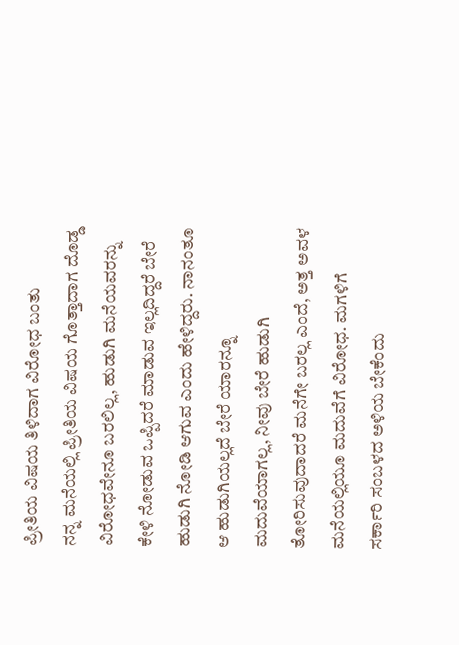ಪ್ರೀತಿಯ ವಿಷಯ ತಿಳಿದಾಗ ವಿರೋಧ ಬಂತು
ನನ್ನ ಮನೆಯಲ್ಲಿ ಪ್ರೀತಿಯ ವಿಷಯ ಗೊತ್ತಾದಾಗ ದೊಡ್ಡ ವಿರೋಧವೇನೂ ಬರಲಿಲ್ಲ, ಹುಡುಗಿ ಮನೆಯವರನ್ನು ಕೇಳಿ ನೋಡುವ ಒಪ್ಪಿದರೆ ಮಾಡುವ ಇಲ್ಲದಿದ್ದರೆ ಬೇರೆ ಹುಡುಗಿ ನೋಡಿ ಆಗುವ ಎಂದು ಹೇಳಿದ್ದರು. ನಾನಂತೂ ಆ ಹುಡುಗಿಯಲ್ಲದೆ ಬೇರೆ ಯಾರನ್ನೂ ಮದುವೆಯಾಗಲ್ಲ, ನೀವು ಬೇರೆ ಹುಡುಗಿ ತೋರಿಸುವುದಾದರೆ ಮನೆಗೇ ಬರಲ್ಲ ಎಂದೆ, ಅತ್ತ ಅವಳ ಮನೆಯಲ್ಲಿಯೂ ಮದುವೆಗೆ ವಿರೋಧ. ಮಗಳಿಗೆ ಸರ್ಕಾರಿ ಸಂಬಳದ ಅಳಿಯ ಬೇಕೆಂದು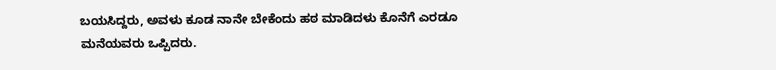ಬಯಸಿದ್ದರು, ಅವಳು ಕೂಡ ನಾನೇ ಬೇಕೆಂದು ಹಠ ಮಾಡಿದಳು ಕೊನೆಗೆ ಎರಡೂ ಮನೆಯವರು ಒಪ್ಪಿದರು.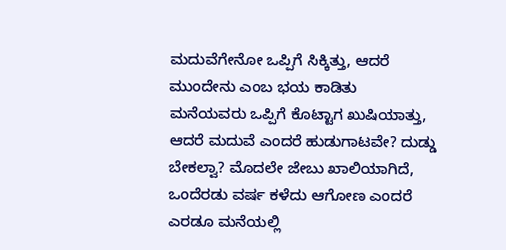ಮದುವೆಗೇನೋ ಒಪ್ಪಿಗೆ ಸಿಕ್ಕಿತ್ತು, ಆದರೆ ಮುಂದೇನು ಎಂಬ ಭಯ ಕಾಡಿತು
ಮನೆಯವರು ಒಪ್ಪಿಗೆ ಕೊಟ್ಟಾಗ ಖುಷಿಯಾತ್ತು, ಆದರೆ ಮದುವೆ ಎಂದರೆ ಹುಡುಗಾಟವೇ? ದುಡ್ಡು ಬೇಕಲ್ವಾ? ಮೊದಲೇ ಜೇಬು ಖಾಲಿಯಾಗಿದೆ, ಒಂದೆರಡು ವರ್ಷ ಕಳೆದು ಆಗೋಣ ಎಂದರೆ ಎರಡೂ ಮನೆಯಲ್ಲಿ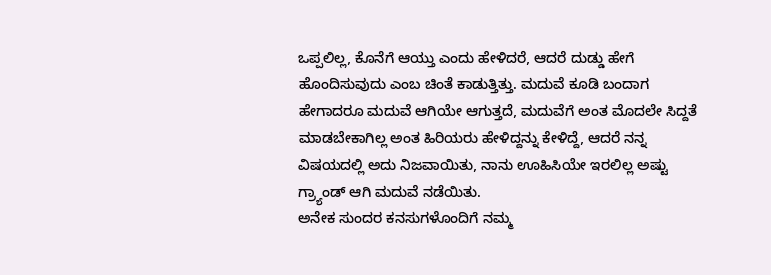ಒಪ್ಪಲಿಲ್ಲ, ಕೊನೆಗೆ ಆಯ್ತು ಎಂದು ಹೇಳಿದರೆ, ಆದರೆ ದುಡ್ಡು ಹೇಗೆ ಹೊಂದಿಸುವುದು ಎಂಬ ಚಿಂತೆ ಕಾಡುತ್ತಿತ್ತು. ಮದುವೆ ಕೂಡಿ ಬಂದಾಗ ಹೇಗಾದರೂ ಮದುವೆ ಆಗಿಯೇ ಆಗುತ್ತದೆ, ಮದುವೆಗೆ ಅಂತ ಮೊದಲೇ ಸಿದ್ದತೆ ಮಾಡಬೇಕಾಗಿಲ್ಲ ಅಂತ ಹಿರಿಯರು ಹೇಳಿದ್ದನ್ನು ಕೇಳಿದ್ದೆ, ಆದರೆ ನನ್ನ ವಿಷಯದಲ್ಲಿ ಅದು ನಿಜವಾಯಿತು, ನಾನು ಊಹಿಸಿಯೇ ಇರಲಿಲ್ಲ ಅಷ್ಟು ಗ್ರ್ಯಾಂಡ್ ಆಗಿ ಮದುವೆ ನಡೆಯಿತು.
ಅನೇಕ ಸುಂದರ ಕನಸುಗಳೊಂದಿಗೆ ನಮ್ಮ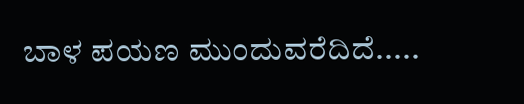ಬಾಳ ಪಯಣ ಮುಂದುವರೆದಿದೆ.....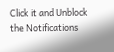Click it and Unblock the Notifications